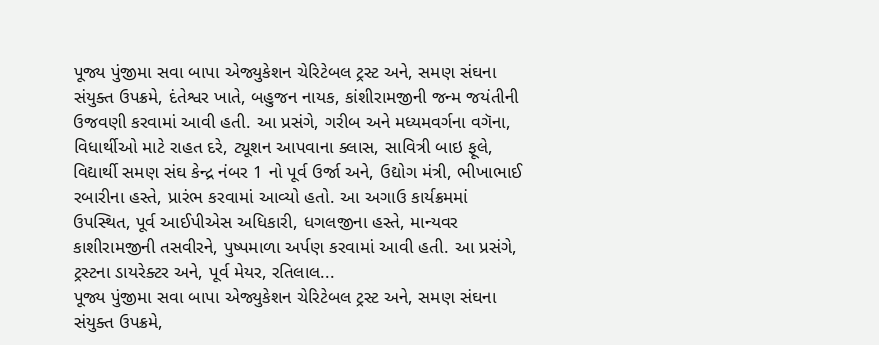પૂજ્ય પુંજીમા સવા બાપા એજ્યુકેશન ચેરિટેબલ ટ્રસ્ટ અને, સમણ સંઘના સંયુક્ત ઉપક્રમે, દંતેશ્વર ખાતે, બહુજન નાયક, કાંશીરામજીની જન્મ જયંતીની ઉજવણી કરવામાં આવી હતી. આ પ્રસંગે, ગરીબ અને મધ્યમવર્ગના વગૅના, વિધાર્થીઓ માટે રાહત દરે, ટ્યૂશન આપવાના ક્લાસ, સાવિત્રી બાઇ ફૂલે, વિદ્યાર્થી સમણ સંઘ કેન્દ્ર નંબર 1 નો પૂર્વ ઉર્જા અને, ઉદ્યોગ મંત્રી, ભીખાભાઈ રબારીના હસ્તે, પ્રારંભ કરવામાં આવ્યો હતો. આ અગાઉ કાર્યક્રમમાં ઉપસ્થિત, પૂર્વ આઈપીએસ અધિકારી, ધગલજીના હસ્તે, માન્યવર કાશીરામજીની તસવીરને, પુષ્પમાળા અર્પણ કરવામાં આવી હતી. આ પ્રસંગે, ટ્રસ્ટના ડાયરેક્ટર અને, પૂર્વ મેયર, રતિલાલ...
પૂજ્ય પુંજીમા સવા બાપા એજ્યુકેશન ચેરિટેબલ ટ્રસ્ટ અને, સમણ સંઘના સંયુક્ત ઉપક્રમે,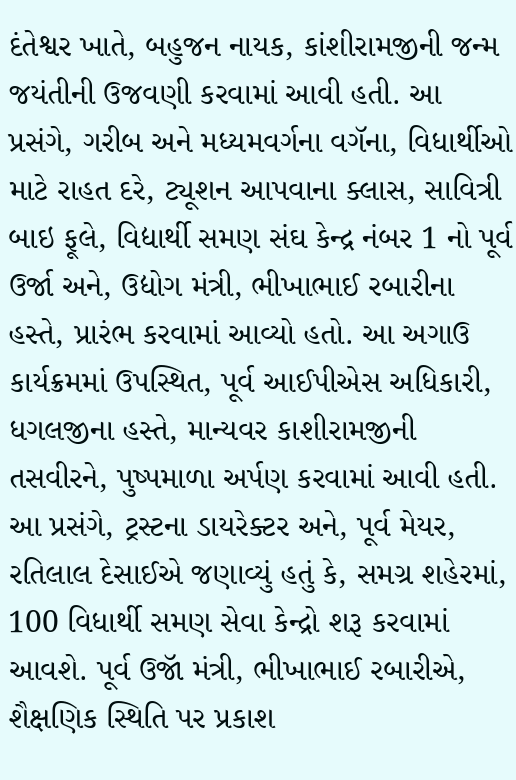દંતેશ્વર ખાતે, બહુજન નાયક, કાંશીરામજીની જન્મ જયંતીની ઉજવણી કરવામાં આવી હતી. આ પ્રસંગે, ગરીબ અને મધ્યમવર્ગના વગૅના, વિધાર્થીઓ માટે રાહત દરે, ટ્યૂશન આપવાના ક્લાસ, સાવિત્રી બાઇ ફૂલે, વિદ્યાર્થી સમણ સંઘ કેન્દ્ર નંબર 1 નો પૂર્વ ઉર્જા અને, ઉદ્યોગ મંત્રી, ભીખાભાઈ રબારીના હસ્તે, પ્રારંભ કરવામાં આવ્યો હતો. આ અગાઉ કાર્યક્રમમાં ઉપસ્થિત, પૂર્વ આઈપીએસ અધિકારી, ધગલજીના હસ્તે, માન્યવર કાશીરામજીની તસવીરને, પુષ્પમાળા અર્પણ કરવામાં આવી હતી. આ પ્રસંગે, ટ્રસ્ટના ડાયરેક્ટર અને, પૂર્વ મેયર, રતિલાલ દેસાઈએ જણાવ્યું હતું કે, સમગ્ર શહેરમાં, 100 વિધાર્થી સમણ સેવા કેન્દ્રો શરૂ કરવામાં આવશે. પૂર્વ ઉજૉ મંત્રી, ભીખાભાઈ રબારીએ, શૈક્ષણિક સ્થિતિ પર પ્રકાશ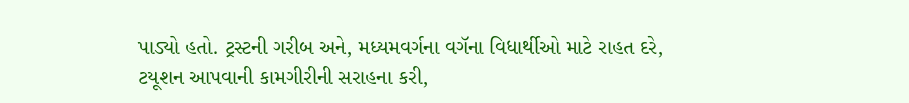પાડ્યો હતો. ટ્રસ્ટની ગરીબ અને, મધ્યમવર્ગના વગૅના વિધાર્થીઓ માટે રાહત દરે, ટયૂશન આપવાની કામગીરીની સરાહના કરી,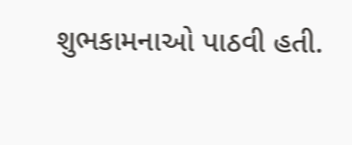શુભકામનાઓ પાઠવી હતી.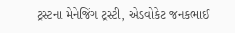ટ્રસ્ટના મેનેજિંગ ટ્રસ્ટી, એડવોકેટ જનકભાઈ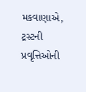મકવાણાએ, ટ્રસ્ટની પ્રવૃત્તિઓની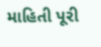માહિતી પૂરી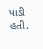પાડી હતી.